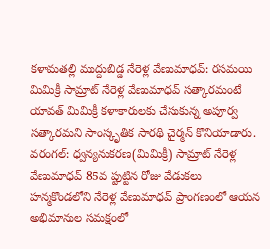కళామతల్లి ముద్దుబిడ్డ నేరెళ్ల వేణుమాధవ్: రసమయి
మిమిక్రీ సామ్రాట్ నేరెళ్ల వేణుమాధవ్ సత్కారమంటే యావత్ మిమిక్రీ కళాకారులకు చేసుకున్న అపూర్వ సత్కారమని సాంస్కృతిక సారథి చైర్మన్ కొనియాడారు.
వరంగల్: ధ్వన్యనుకరణ(మిమిక్రీ) సామ్రాట్ నేరెళ్ల వేణుమాధవ్ 85వ ప్టుట్టిన రోజు వేడుకలు హన్మకొండలోని నేరెళ్ల వేణుమాధవ్ ప్రాంగణంలో ఆయన అభిమానుల సమక్షంలో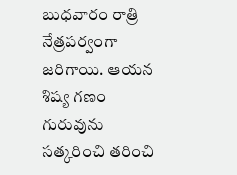బుధవారం రాత్రి నేత్రపర్వంగా జరిగాయి. ఆయన శిష్య గణం గురువును సత్కరించి తరించి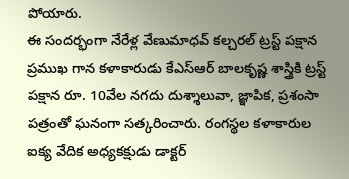పోయారు.
ఈ సందర్భంగా నేరేళ్ల వేణుమాధవ్ కల్చరల్ ట్రస్ట్ పక్షాన ప్రముఖ గాన కళాకారుడు కేఎస్ఆర్ బాలకృష్ణ శాస్త్రికి ట్రస్ట్ పక్షాన రూ. 10వేల నగదు దుశ్శాలువా, జ్ఞాపిక, ప్రశంసా పత్రంతో ఘనంగా సత్కరించారు. రంగస్థల కళాకారుల ఐక్య వేదిక అధ్యకక్షుడు డాక్టర్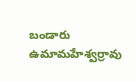బండారు ఉమామహేశ్వర్రావు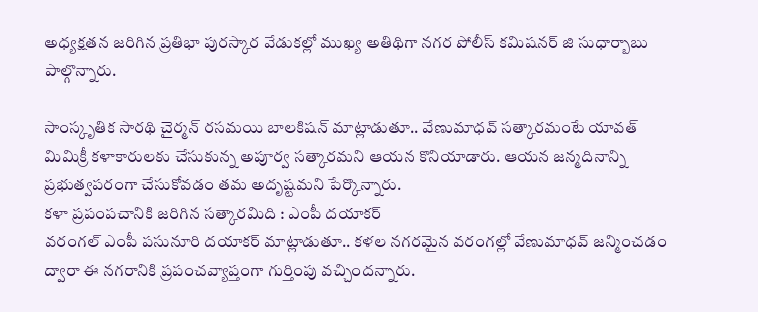అధ్యక్షతన జరిగిన ప్రతిభా పురస్కార వేడుకల్లో ముఖ్య అతిథిగా నగర పోలీస్ కమిషనర్ జి సుధార్బాబు పాల్గొన్నారు.

సాంస్కృతిక సారథి చైర్మన్ రసమయి బాలకిషన్ మాట్లాడుతూ.. వేణుమాధవ్ సత్కారమంటే యావత్ మిమిక్రీ కళాకారులకు చేసుకున్న అపూర్వ సత్కారమని ఆయన కొనియాడారు. ఆయన జన్మదినాన్ని ప్రభుత్వపరంగా చేసుకోవడం తమ అదృష్టమని పేర్కొన్నారు.
కళా ప్రపంపచానికి జరిగిన సత్కారమిది : ఎంపీ దయాకర్
వరంగల్ ఎంపీ పసునూరి దయాకర్ మాట్లాడుతూ.. కళల నగరమైన వరంగల్లో వేణుమాధవ్ జన్మించడం ద్వారా ఈ నగరానికి ప్రపంచవ్యాప్తంగా గుర్తింపు వచ్చిందన్నారు.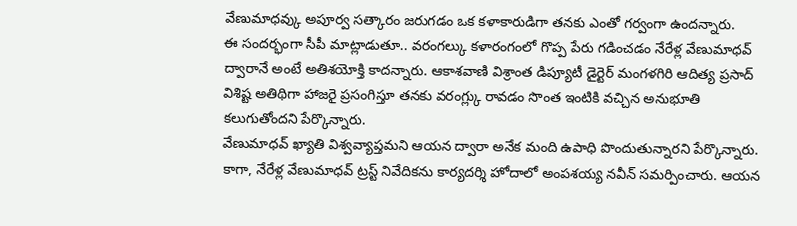వేణుమాధవ్కు అపూర్వ సత్కారం జరుగడం ఒక కళాకారుడిగా తనకు ఎంతో గర్వంగా ఉందన్నారు.
ఈ సందర్భంగా సీపీ మాట్లాడుతూ.. వరంగల్కు కళారంగంలో గొప్ప పేరు గడించడం నేరేళ్ల వేణుమాధవ్ ద్వారానే అంటే అతిశయోక్తి కాదన్నారు. ఆకాశవాణి విశ్రాంత డిప్యూటీ డైర్టెర్ మంగళగిరి ఆదిత్య ప్రసాద్ విశిష్ట అతిథిగా హాజరై ప్రసంగిస్తూ తనకు వరంగ్ల్కు రావడం సొంత ఇంటికి వచ్చిన అనుభూతి కలుగుతోందని పేర్కొన్నారు.
వేణుమాధవ్ ఖ్యాతి విశ్వవ్యాప్తమని ఆయన ద్వారా అనేక మంది ఉపాధి పొందుతున్నారని పేర్కొన్నారు.
కాగా, నేరేళ్ల వేణుమాధవ్ ట్రస్ట్ నివేదికను కార్యదర్శి హోదాలో అంపశయ్య నవీన్ సమర్పించారు. ఆయన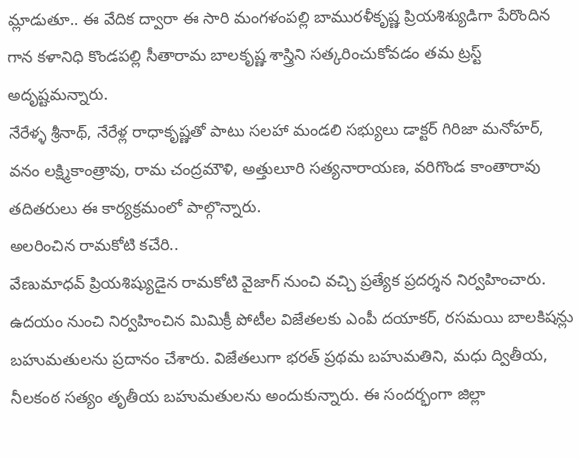మ్లాడుతూ.. ఈ వేదిక ద్వారా ఈ సారి మంగళంపల్లి బామురళీకృష్ణ ప్రియశిశ్యుడిగా పేరొందిన గాన కళానిధి కొండపల్లి సీతారామ బాలకృష్ణ శాస్త్రిని సత్కరించుకోవడం తమ ట్రస్ట్ అదృష్టమన్నారు.
నేరేళ్ళ శ్రీనాథ్, నేరేళ్ల రాధాకృష్ణతో పాటు సలహా మండలి సభ్యులు డాక్టర్ గిరిజా మనోహర్, వనం లక్ష్మికాంత్రావు, రామ చంద్రమౌళి, అత్తులూరి సత్యనారాయణ, వరిగొండ కాంతారావు తదితరులు ఈ కార్యక్రమంలో పాల్గొన్నారు.
అలరించిన రామకోటి కచేరి..
వేణుమాధవ్ ప్రియశిష్యుడైన రామకోటి వైజాగ్ నుంచి వచ్చి ప్రత్యేక ప్రదర్శన నిర్వహించారు. ఉదయం నుంచి నిర్వహించిన మిమిక్రీ పోటీల విజేతలకు ఎంపీ దయాకర్, రసమయి బాలకిషన్లు బహుమతులను ప్రదానం చేశారు. విజేతలుగా భరత్ ప్రథమ బహుమతిని, మధు ద్వితీయ, నీలకంఠ సత్యం తృతీయ బహుమతులను అందుకున్నారు. ఈ సందర్భంగా జిల్లా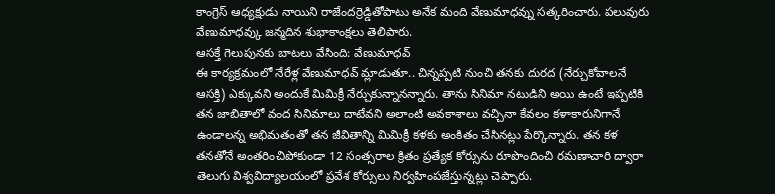కాంగ్రెస్ ఆధ్యక్షుడు నాయిని రాజేందర్రెడ్డితోపాటు అనేక మంది వేణుమాధవ్ను సత్కరించారు. పలువురు వేణుమాధవ్కు జన్మదిన శుభాకాంక్షలు తెలిపారు.
ఆసక్తే గెలుపునకు బాటలు వేసింది: వేణుమాధవ్
ఈ కార్యక్రమంలో నేరేళ్ల వేణుమాధవ్ మ్లాడుతూ.. చిన్నప్పటి నుంచి తనకు దురద (నేర్చుకోవాలనే ఆసక్తి) ఎక్కువని అందుకే మిమిక్రీ నేర్చుకున్నానన్నారు. తాను సినిమా నటుడిని అయి ఉంటే ఇప్పటికి తన జాబితాలో వంద సినిమాలు దాటేవని అలాంటి అవకాశాలు వచ్చినా కేవలం కళాకారునిగానే ఉండాలన్న అభిమతంతో తన జీవితాన్ని మిమిక్రీ కళకు అంకితం చేసినట్లు పేర్కొన్నారు. తన కళ తనతోనే అంతరించిపోకుండా 12 సంత్సరాల క్రితం ప్రత్యేక కోర్సును రూపొందించి రమణాచారి ద్వారా తెలుగు విశ్వవిద్యాలయంలో ప్రవేశ కోర్సులు నిర్వహింపజేస్తున్నట్లు చెప్పారు.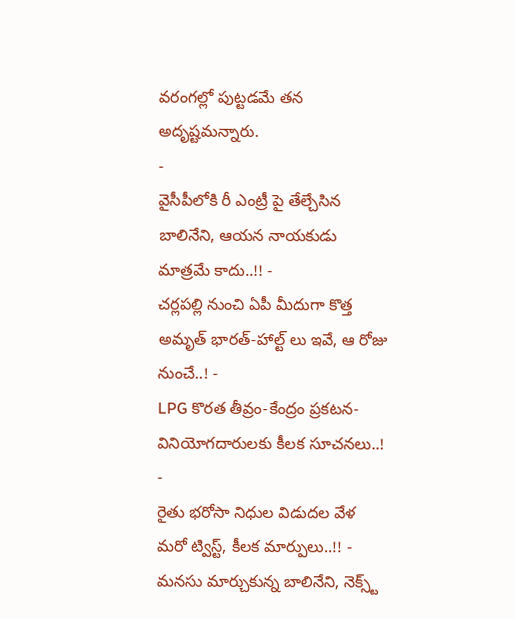వరంగల్లో పుట్టడమే తన అదృష్టమన్నారు.
-
వైసీపీలోకి రీ ఎంట్రీ పై తేల్చేసిన బాలినేని, ఆయన నాయకుడు మాత్రమే కాదు..!! -
చర్లపల్లి నుంచి ఏపీ మీదుగా కొత్త అమృత్ భారత్-హాల్ట్ లు ఇవే, ఆ రోజు నుంచే..! -
LPG కొరత తీవ్రం-కేంద్రం ప్రకటన-వినియోగదారులకు కీలక సూచనలు..! -
రైతు భరోసా నిధుల విడుదల వేళ మరో ట్విస్ట్, కీలక మార్పులు..!! -
మనసు మార్చుకున్న బాలినేని, నెక్స్ట్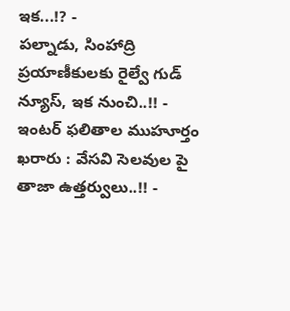ఇక...!? -
పల్నాడు, సింహాద్రి ప్రయాణీకులకు రైల్వే గుడ్ న్యూస్, ఇక నుంచి..!! -
ఇంటర్ ఫలితాల ముహూర్తం ఖరారు : వేసవి సెలవుల పై తాజా ఉత్తర్వులు..!! -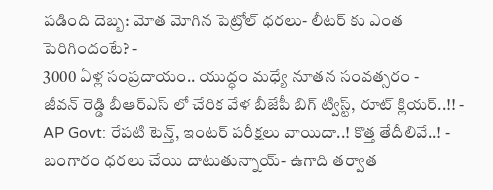పడింది దెబ్బ: మోత మోగిన పెట్రోల్ ధరలు- లీటర్ కు ఎంత పెరిగిందంటే? -
3000 ఏళ్ల సంప్రదాయం.. యుద్ధం మధ్యే నూతన సంవత్సరం -
జీవన్ రెడ్డి బీఆర్ఎస్ లో చేరిక వేళ బీజేపీ బిగ్ ట్విస్ట్, రూట్ క్లియర్..!! -
AP Govt: రేపటి టెన్త్, ఇంటర్ పరీక్షలు వాయిదా..! కొత్త తేదీలివే..! -
బంగారం ధరలు చేయి దాటుతున్నాయ్- ఉగాది తర్వాత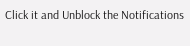Click it and Unblock the Notifications